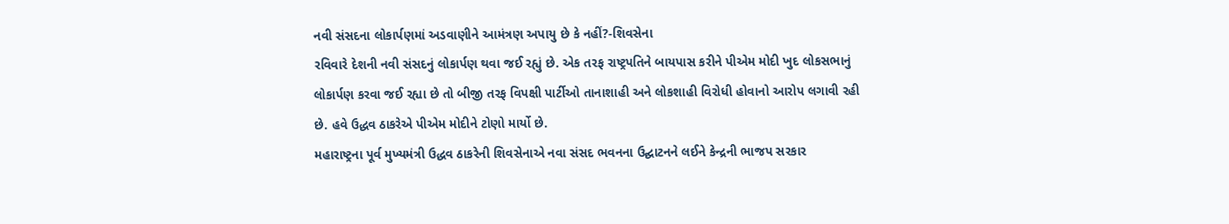નવી સંસદના લોકાર્પણમાં અડવાણીને આમંત્રણ અપાયુ છે કે નહીં?-શિવસેના
રવિવારે દેશની નવી સંસદનું લોકાર્પણ થવા જઈ રહ્યું છે. એક તરફ રાષ્ટ્રપતિને બાયપાસ કરીને પીએમ મોદી ખુદ લોકસભાનું લોકાર્પણ કરવા જઈ રહ્યા છે તો બીજી તરફ વિપક્ષી પાર્ટીઓ તાનાશાહી અને લોકશાહી વિરોધી હોવાનો આરોપ લગાવી રહી છે. હવે ઉદ્ધવ ઠાકરેએ પીએમ મોદીને ટોણો માર્યો છે.
મહારાષ્ટ્રના પૂર્વ મુખ્યમંત્રી ઉદ્ધવ ઠાકરેની શિવસેનાએ નવા સંસદ ભવનના ઉદ્ઘાટનને લઈને કેન્દ્રની ભાજપ સરકાર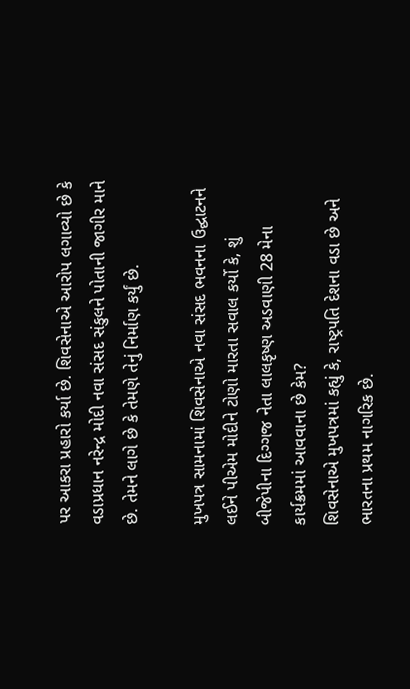પર આકરા પ્રહારો કર્યા છે. શિવસેનાએ આરોપ લગાવ્યો છે કે વડાપ્રધાન નરેન્દ્ર મોદી નવા સંસદ સંકુલને પોતાની જાગીર માને છે. તેમને લાગે છે કે તેમણે તેનું નિર્માણ કર્યું છે.

મુખપત્ર સામનામાં શિવસેનાએ નવા સંસદ ભવનના ઉદ્ઘાટનને લઈને પીએમ મોદીને ટોણો મારતા સવાલ કર્યો કે, શું બીજેપીના દિગ્ગજ નેતા લાલકૃષ્ણ અડવાણી 28 મેના કાર્યક્રમમાં આવવાના છે કેમ?
શિવસેનાએ મુખપત્રમાં કહ્યું કે, રાષ્ટ્રપતિ દેશના વડા છે અને ભારતના પ્રથમ નાગરિક છે.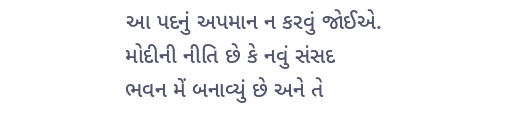આ પદનું અપમાન ન કરવું જોઈએ. મોદીની નીતિ છે કે નવું સંસદ ભવન મેં બનાવ્યું છે અને તે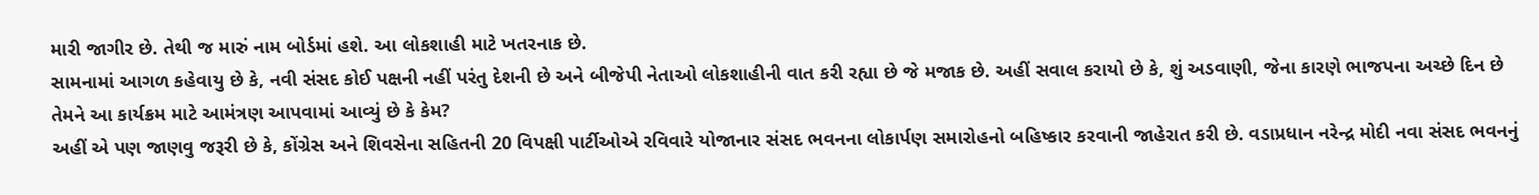મારી જાગીર છે. તેથી જ મારું નામ બોર્ડમાં હશે. આ લોકશાહી માટે ખતરનાક છે.
સામનામાં આગળ કહેવાયુ છે કે, નવી સંસદ કોઈ પક્ષની નહીં પરંતુ દેશની છે અને બીજેપી નેતાઓ લોકશાહીની વાત કરી રહ્યા છે જે મજાક છે. અહીં સવાલ કરાયો છે કે, શું અડવાણી, જેના કારણે ભાજપના અચ્છે દિન છે તેમને આ કાર્યક્રમ માટે આમંત્રણ આપવામાં આવ્યું છે કે કેમ?
અહીં એ પણ જાણવુ જરૂરી છે કે, કોંગ્રેસ અને શિવસેના સહિતની 20 વિપક્ષી પાર્ટીઓએ રવિવારે યોજાનાર સંસદ ભવનના લોકાર્પણ સમારોહનો બહિષ્કાર કરવાની જાહેરાત કરી છે. વડાપ્રધાન નરેન્દ્ર મોદી નવા સંસદ ભવનનું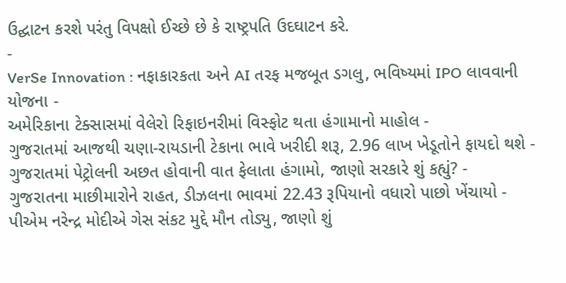ઉદ્ઘાટન કરશે પરંતુ વિપક્ષો ઈચ્છે છે કે રાષ્ટ્રપતિ ઉદઘાટન કરે.
-
VerSe Innovation : નફાકારકતા અને AI તરફ મજબૂત ડગલુ, ભવિષ્યમાં IPO લાવવાની યોજના -
અમેરિકાના ટેક્સાસમાં વેલેરો રિફાઇનરીમાં વિસ્ફોટ થતા હંગામાનો માહોલ -
ગુજરાતમાં આજથી ચણા-રાયડાની ટેકાના ભાવે ખરીદી શરૂ, 2.96 લાખ ખેડૂતોને ફાયદો થશે -
ગુજરાતમાં પેટ્રોલની અછત હોવાની વાત ફેલાતા હંગામો, જાણો સરકારે શું કહ્યું? -
ગુજરાતના માછીમારોને રાહત, ડીઝલના ભાવમાં 22.43 રૂપિયાનો વધારો પાછો ખેંચાયો -
પીએમ નરેન્દ્ર મોદીએ ગેસ સંકટ મુદ્દે મૌન તોડ્યુ, જાણો શું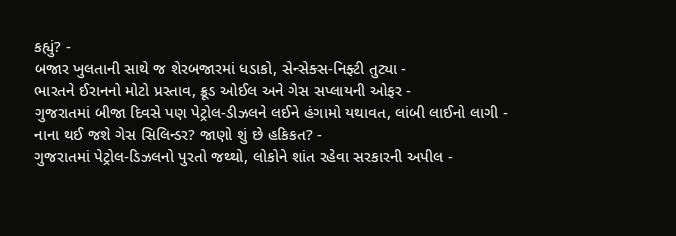કહ્યું? -
બજાર ખુલતાની સાથે જ શેરબજારમાં ધડાકો, સેન્સેક્સ-નિફ્ટી તુટ્યા -
ભારતને ઈરાનનો મોટો પ્રસ્તાવ, ક્રૂડ ઓઈલ અને ગેસ સપ્લાયની ઓફર -
ગુજરાતમાં બીજા દિવસે પણ પેટ્રોલ-ડીઝલને લઈને હંગામો યથાવત, લાંબી લાઈનો લાગી -
નાના થઈ જશે ગેસ સિલિન્ડર? જાણો શું છે હકિકત? -
ગુજરાતમાં પેટ્રોલ-ડિઝલનો પુરતો જથ્થો, લોકોને શાંત રહેવા સરકારની અપીલ -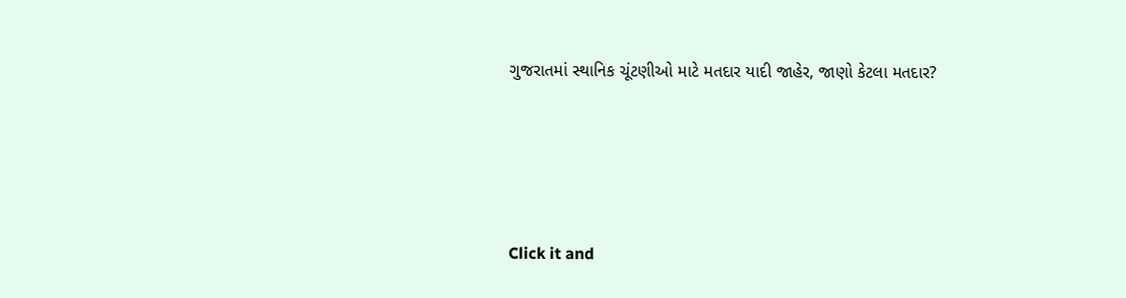ગુજરાતમાં સ્થાનિક ચૂંટણીઓ માટે મતદાર યાદી જાહેર, જાણો કેટલા મતદાર?






Click it and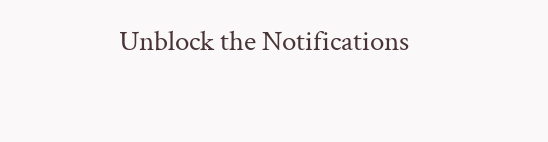Unblock the Notifications